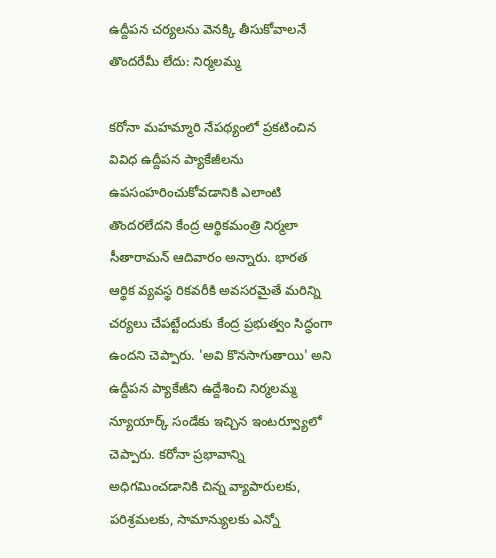ఉద్దీపన చర్యలను వెనక్కి తీసుకోవాలనే తొందరేమీ లేదు: నిర్మలమ్మ

కరోనా మహమ్మారి నేపథ్యంలో ప్రకటించిన వివిధ ఉద్దీపన ప్యాకేజీలను ఉపసంహరించుకోవడానికి ఎలాంటి తొందరలేదని కేంద్ర ఆర్థికమంత్రి నిర్మలా సీతారామన్ ఆదివారం అన్నారు. భారత ఆర్థిక వ్యవస్థ రికవరీకి అవసరమైతే మరిన్ని చర్యలు చేపట్టేందుకు కేంద్ర ప్రభుత్వం సిద్ధంగా ఉందని చెప్పారు. 'అవి కొనసాగుతాయి' అని ఉద్దీపన ప్యాకేజీని ఉద్దేశించి నిర్మలమ్మ న్యూయార్క్ సండేకు ఇచ్చిన ఇంటర్వ్యూలో చెప్పారు. కరోనా ప్రభావాన్ని అధిగమించడానికి చిన్న వ్యాపారులకు, పరిశ్రమలకు, సామాన్యులకు ఎన్నో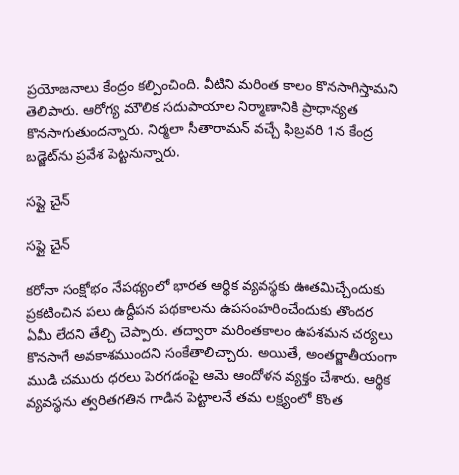ప్రయోజనాలు కేంద్రం కల్పించింది. వీటిని మరింత కాలం కొనసాగిస్తామని తెలిపారు. ఆరోగ్య మౌలిక సదుపాయాల నిర్మాణానికి ప్రాధాన్యత కొనసాగుతుందన్నారు. నిర్మలా సీతారామన్ వచ్చే ఫిబ్రవరి 1న కేంద్ర బడ్జెట్‌ను ప్రవేశ పెట్టనున్నారు.

సప్లై చైన్

సప్లై చైన్

కరోనా సంక్షోభం నేపథ్యంలో భారత ఆర్థిక వ్యవస్థకు ఊతమిచ్చేందుకు ప్రకటించిన పలు ఉద్దీపన పథకాలను ఉపసంహరించేందుకు తొందర ఏమీ లేదని తేల్చి చెప్పారు. తద్వారా మరింతకాలం ఉపశమన చర్యలు కొనసాగే అవకాశముందని సంకేతాలిచ్చారు. అయితే, అంతర్జాతీయంగా ముడి చమురు ధరలు పెరగడంపై ఆమె ఆందోళన వ్యక్తం చేశారు. ఆర్థిక వ్యవస్థను త్వరితగతిన గాడిన పెట్టాలనే తమ లక్ష్యంలో కొంత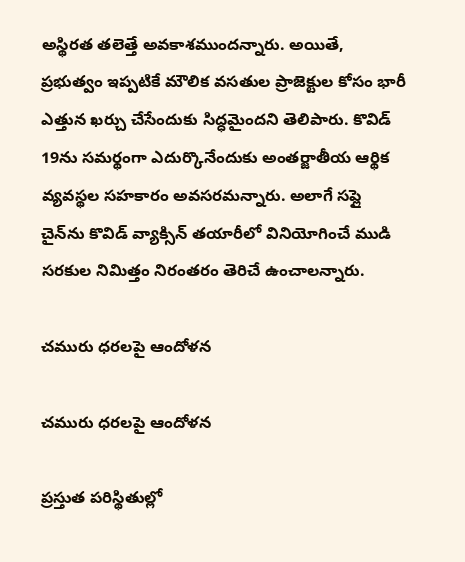అస్థిరత తలెత్తే అవకాశముందన్నారు. అయితే, ప్రభుత్వం ఇప్పటికే మౌలిక వసతుల ప్రాజెక్టుల కోసం భారీ ఎత్తున ఖర్చు చేసేందుకు సిద్ధమైందని తెలిపారు. కొవిడ్ 19ను సమర్థంగా ఎదుర్కొనేందుకు అంతర్జాతీయ ఆర్థిక వ్యవస్థల సహకారం అవసరమన్నారు. అలాగే సప్లై చైన్‌ను కొవిడ్ వ్యాక్సిన్ తయారీలో వినియోగించే ముడి సరకుల నిమిత్తం నిరంతరం తెరిచే ఉంచాలన్నారు.

చమురు ధరలపై ఆందోళన

చమురు ధరలపై ఆందోళన

ప్రస్తుత పరిస్థితుల్లో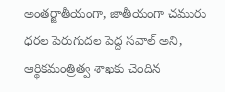అంతర్జాతీయంగా, జాతీయంగా చమురు ధరల పెరుగుదల పెద్ద సవాల్ అని, ఆర్థికమంత్రిత్వ శాఖకు చెందిన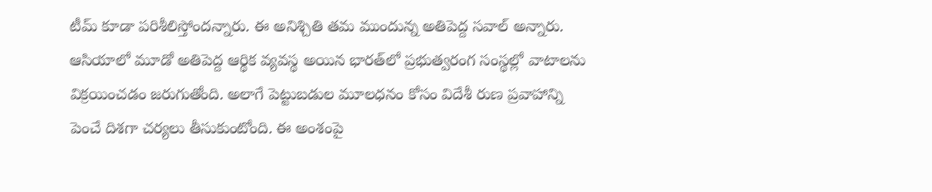టీమ్ కూడా పరిశీలిస్తోందన్నారు. ఈ అనిశ్చితి తమ ముందున్న అతిపెద్ద సవాల్ అన్నారు. ఆసియాలో మూడో అతిపెద్ద ఆర్థిక వ్యవస్థ అయిన భారత్‌లో ప్రభుత్వరంగ సంస్థల్లో వాటాలను విక్రయించడం జరుగుతోంది. అలాగే పెట్టుబడుల మూలధనం కోసం విదేశీ రుణ ప్రవాహాన్ని పెంచే దిశగా చర్యలు తీసుకుంటోంది. ఈ అంశంపై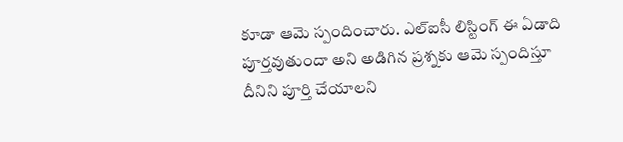కూడా ఆమె స్పందించారు. ఎల్ఐసీ లిస్టింగ్ ఈ ఏడాది పూర్తవుతుందా అని అడిగిన ప్రశ్నకు ఆమె స్పందిస్తూ దీనిని పూర్తి చేయాలని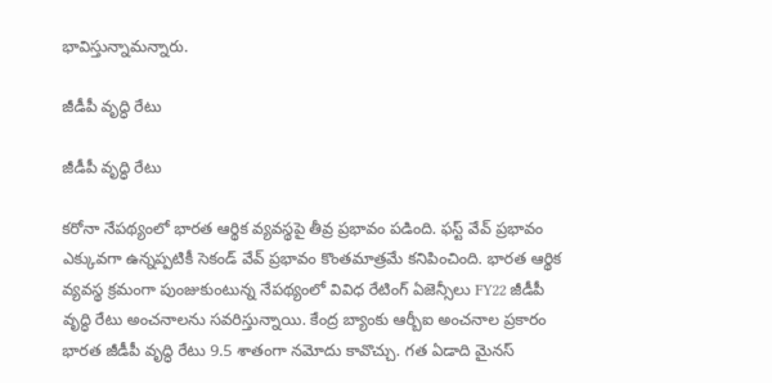భావిస్తున్నామన్నారు.

జీడీపీ వృద్ధి రేటు

జీడీపీ వృద్ధి రేటు

కరోనా నేపథ్యంలో భారత ఆర్థిక వ్యవస్థపై తీవ్ర ప్రభావం పడింది. ఫస్ట్ వేవ్ ప్రభావం ఎక్కువగా ఉన్నప్పటికీ సెకండ్ వేవ్ ప్రభావం కొంతమాత్రమే కనిపించింది. భారత ఆర్థిక వ్యవస్థ క్రమంగా పుంజుకుంటున్న నేపథ్యంలో వివిధ రేటింగ్ ఏజెన్సీలు FY22 జీడీపీ వృద్ధి రేటు అంచనాలను సవరిస్తున్నాయి. కేంద్ర బ్యాంకు ఆర్బీఐ అంచనాల ప్రకారం భారత జీడీపీ వృద్ధి రేటు 9.5 శాతంగా నమోదు కావొచ్చు. గత ఏడాది మైనస్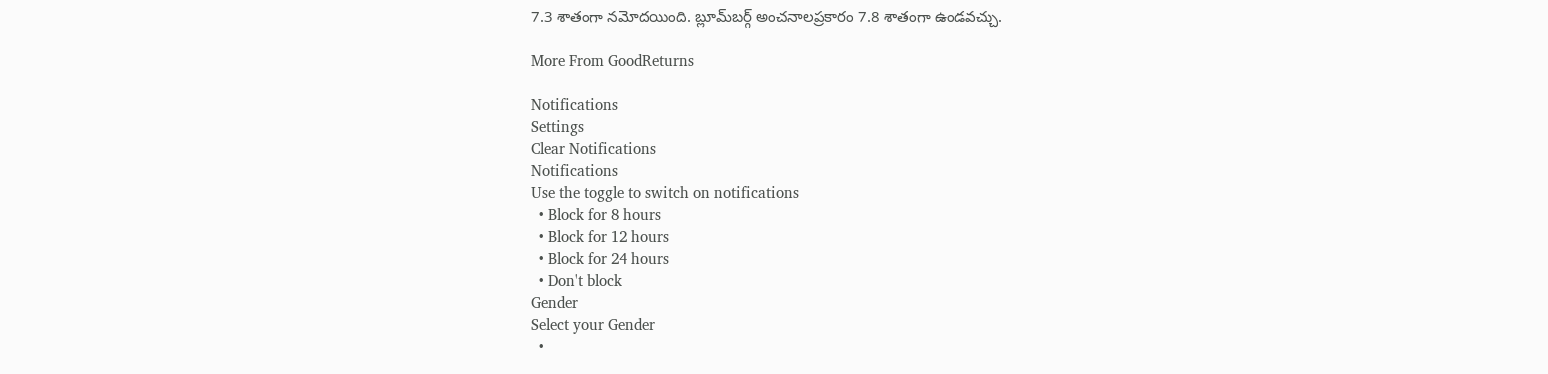7.3 శాతంగా నమోదయింది. బ్లూమ్‌బర్గ్ అంచనాలప్రకారం 7.8 శాతంగా ఉండవచ్చు.

More From GoodReturns

Notifications
Settings
Clear Notifications
Notifications
Use the toggle to switch on notifications
  • Block for 8 hours
  • Block for 12 hours
  • Block for 24 hours
  • Don't block
Gender
Select your Gender
  •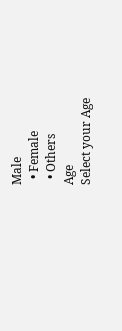Male
  • Female
  • Others
Age
Select your Age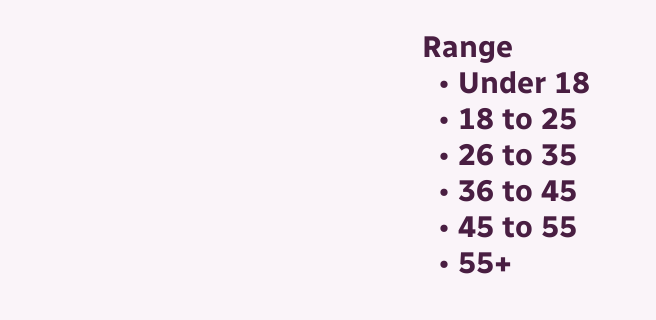Range
  • Under 18
  • 18 to 25
  • 26 to 35
  • 36 to 45
  • 45 to 55
  • 55+